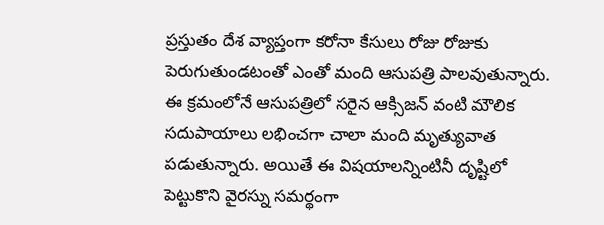ప్రస్తుతం దేశ వ్యాప్తంగా కరోనా కేసులు రోజు రోజుకు పెరుగుతుండటంతో ఎంతో మంది ఆసుపత్రి పాలవుతున్నారు. ఈ క్రమంలోనే ఆసుపత్రిలో సరైన ఆక్సిజన్ వంటి మౌలిక సదుపాయాలు లభించగా చాలా మంది మృత్యువాత పడుతున్నారు. అయితే ఈ విషయాలన్నింటినీ దృష్టిలో పెట్టుకొని వైరస్ను సమర్థంగా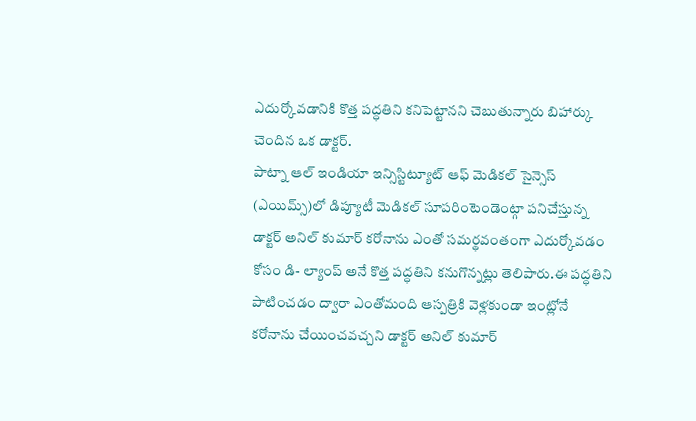ఎదుర్కోవడానికి కొత్త పద్ధతిని కనిపెట్టానని చెబుతున్నారు బిహార్కు చెందిన ఒక డాక్టర్.
పాట్నా ఆల్ ఇండియా ఇన్సిస్టిట్యూట్ ఆఫ్ మెడికల్ సైన్సెస్ (ఎయిమ్స్)లో డిప్యూటీ మెడికల్ సూపరింటెండెంట్గా పనిచేస్తున్న డాక్టర్ అనిల్ కుమార్ కరోనాను ఎంతో సమర్థవంతంగా ఎదుర్కోవడం కోసం డి- ల్యాంప్ అనే కొత్త పద్ధతిని కనుగొన్నట్లు తెలిపారు.ఈ పద్ధతిని పాటించడం ద్వారా ఎంతోమంది ఆస్పత్రికి వెళ్లకుండా ఇంట్లోనే కరోనాను చేయించవచ్చని డాక్టర్ అనిల్ కుమార్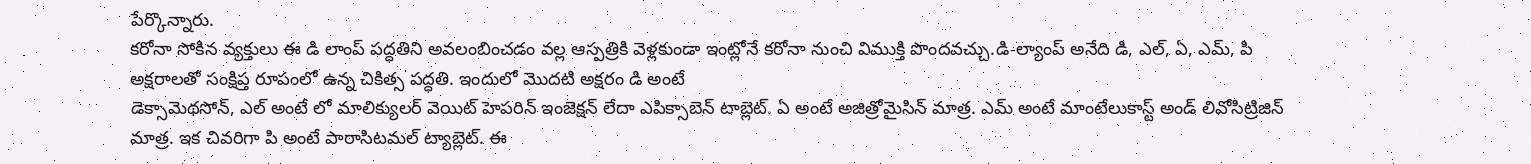పేర్కొన్నారు.
కరోనా సోకిన వ్యక్తులు ఈ డి లాంప్ పద్ధతిని అవలంబించడం వల్ల ఆస్పత్రికి వెళ్లకుండా ఇంట్లోనే కరోనా నుంచి విముక్తి పొందవచ్చు.డి-ల్యాంప్ అనేది డి, ఎల్, ఏ, ఎమ్, పి అక్షరాలతో సంక్షిప్త రూపంలో ఉన్న చికిత్స పద్ధతి. ఇందులో మొదటి అక్షరం డి అంటే
డెక్సామెథసోన్, ఎల్ అంటే లో మాలిక్యులర్ వెయిట్ హెపరిన్ ఇంజెక్షన్ లేదా ఎపిక్సాబెన్ టాబ్లెట్. ఏ అంటే అజిత్రోమైసిన్ మాత్ర. ఎమ్ అంటే మాంటేలుకాస్ట్ అండ్ లివోసిట్రిజిన్ మాత్ర. ఇక చివరిగా పి అంటే పారాసిటమల్ ట్యాబ్లెట్. ఈ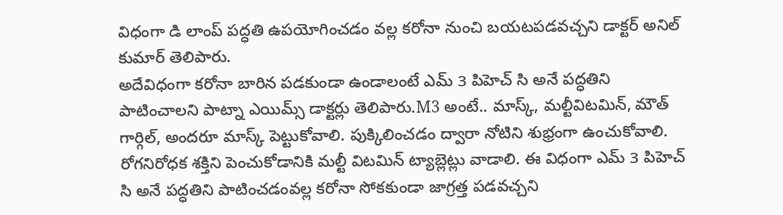విధంగా డి లాంప్ పద్ధతి ఉపయోగించడం వల్ల కరోనా నుంచి బయటపడవచ్చని డాక్టర్ అనిల్ కుమార్ తెలిపారు.
అదేవిధంగా కరోనా బారిన పడకుండా ఉండాలంటే ఎమ్ 3 పిహెచ్ సి అనే పద్ధతిని పాటించాలని పాట్నా ఎయిమ్స్ డాక్టర్లు తెలిపారు.M3 అంటే.. మాస్క్, మల్టీవిటమిన్, మౌత్ గార్గిల్, అందరూ మాస్క్ పెట్టుకోవాలి. పుక్కిలించడం ద్వారా నోటిని శుభ్రంగా ఉంచుకోవాలి. రోగనిరోధక శక్తిని పెంచుకోడానికి మల్టీ విటమిన్ ట్యాబ్లెట్లు వాడాలి. ఈ విధంగా ఎమ్ 3 పిహెచ్ సి అనే పద్ధతిని పాటించడంవల్ల కరోనా సోకకుండా జాగ్రత్త పడవచ్చని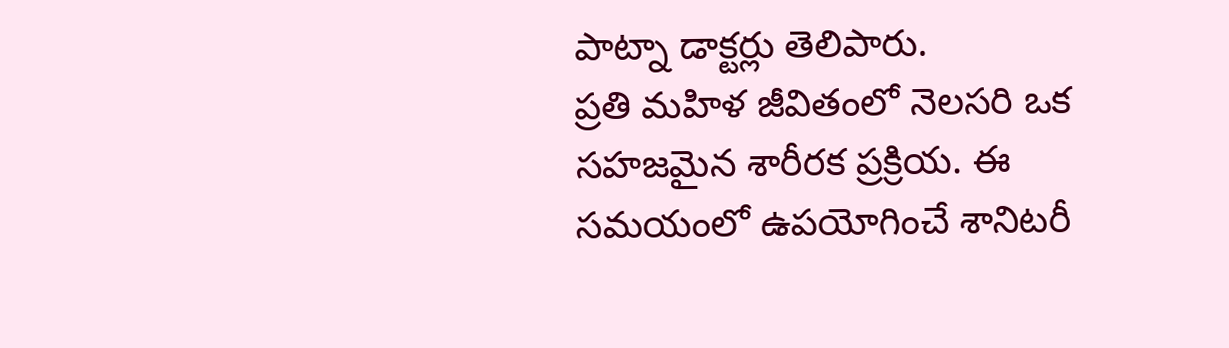పాట్నా డాక్టర్లు తెలిపారు.
ప్రతి మహిళ జీవితంలో నెలసరి ఒక సహజమైన శారీరక ప్రక్రియ. ఈ సమయంలో ఉపయోగించే శానిటరీ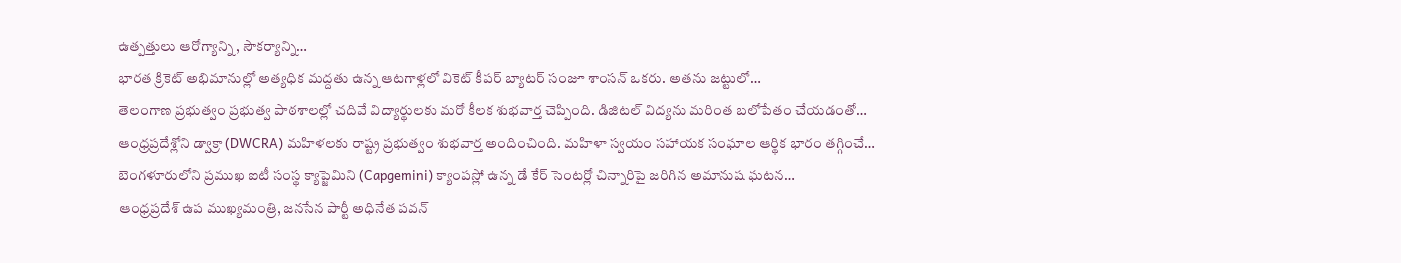ఉత్పత్తులు ఆరోగ్యాన్ని, సౌకర్యాన్ని…
భారత క్రికెట్ అభిమానుల్లో అత్యధిక మద్దతు ఉన్న ఆటగాళ్లలో వికెట్ కీపర్ బ్యాటర్ సంజూ శాంసన్ ఒకరు. అతను జట్టులో…
తెలంగాణ ప్రభుత్వం ప్రభుత్వ పాఠశాలల్లో చదివే విద్యార్థులకు మరో కీలక శుభవార్త చెప్పింది. డిజిటల్ విద్యను మరింత బలోపేతం చేయడంతో…
ఆంధ్రప్రదేశ్లోని డ్వాక్రా (DWCRA) మహిళలకు రాష్ట్ర ప్రభుత్వం శుభవార్త అందించింది. మహిళా స్వయం సహాయక సంఘాల ఆర్థిక భారం తగ్గించే…
బెంగళూరులోని ప్రముఖ ఐటీ సంస్థ క్యాప్జెమిని (Capgemini) క్యాంపస్లో ఉన్న డే కేర్ సెంటర్లో చిన్నారిపై జరిగిన అమానుష ఘటన…
ఆంధ్రప్రదేశ్ ఉప ముఖ్యమంత్రి, జనసేన పార్టీ అధినేత పవన్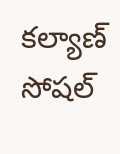కల్యాణ్ సోషల్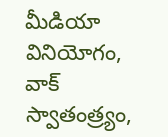మీడియా వినియోగం, వాక్ స్వాతంత్ర్యం,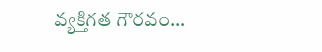వ్యక్తిగత గౌరవం…